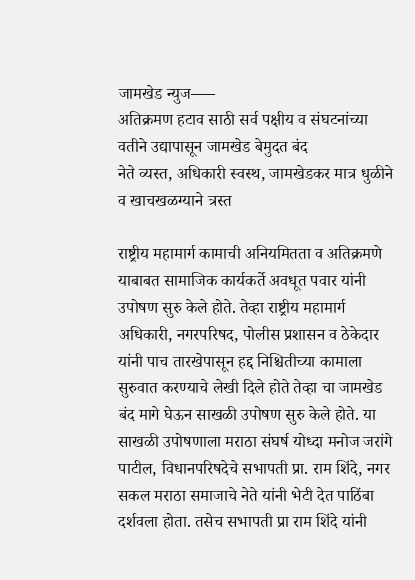जामखेड न्युज—–
अतिक्रमण हटाव साठी सर्व पक्षीय व संघटनांच्या वतीने उद्यापासून जामखेड बेमुदत बंद
नेते व्यस्त, अधिकारी स्वस्थ, जामखेडकर मात्र धुळीने व खाचखळग्याने त्रस्त

राष्ट्रीय महामार्ग कामाची अनियमितता व अतिक्रमणे याबाबत सामाजिक कार्यकर्ते अवधूत पवार यांनी उपोषण सुरु केले होते. तेव्हा राष्ट्रीय महामार्ग अधिकारी, नगरपरिषद, पोलीस प्रशासन व ठेकेदार यांनी पाच तारखेपासून हद्द निश्चितीच्या कामाला सुरुवात करण्याचे लेखी दिले होते तेव्हा चा जामखेड बंद मागे घेऊन साखळी उपोषण सुरु केले होते. या साखळी उपोषणाला मराठा संघर्ष योध्दा मनोज जरांगे पाटील, विधानपरिषदेचे सभापती प्रा. राम शिंदे, नगर सकल मराठा समाजाचे नेते यांनी भेटी देत पाठिंबा दर्शवला होता. तसेच सभापती प्रा राम शिंदे यांनी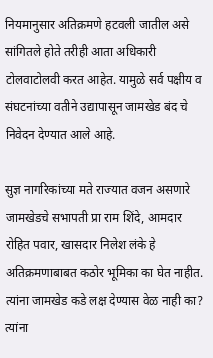नियमानुसार अतिक्रमणे हटवली जातील असे सांगितले होते तरीही आता अधिकारी टोलवाटोलवी करत आहेत. यामुळे सर्व पक्षीय व संघटनांच्या वतीने उद्यापासून जामखेड बंद चे निवेदन देण्यात आले आहे.

सुज्ञ नागरिकांच्या मते राज्यात वजन असणारे
जामखेडचे सभापती प्रा राम शिंदे, आमदार रोहित पवार, खासदार निलेश लंके हे अतिक्रमणाबाबत कठोर भूमिका का घेत नाहीत. त्यांना जामखेड कडे लक्ष देण्यास वेळ नाही का? त्यांना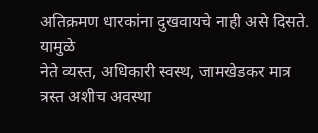अतिक्रमण धारकांना दुखवायचे नाही असे दिसते. यामुळे
नेते व्यस्त, अधिकारी स्वस्थ, जामखेडकर मात्र त्रस्त अशीच अवस्था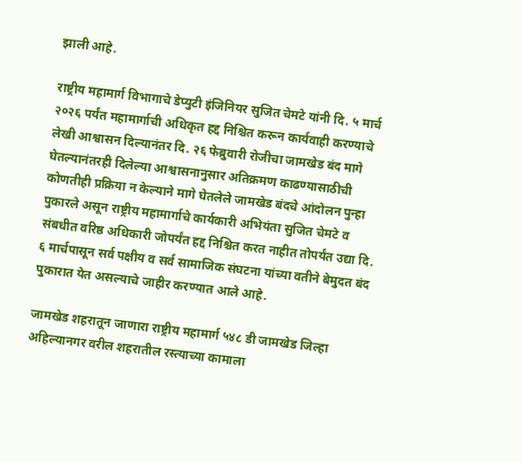झाली आहे.

राष्ट्रीय महामार्ग विभागाचे डेप्युटी इंजिनियर सुजित चेमटे यांनी दि. ५ मार्च २०२६ पर्यंत महामार्गाची अधिकृत हद्द निश्चित करून कार्यवाही करण्याचे लेखी आश्वासन दिल्यानंतर दि. २६ फेब्रुवारी रोजीचा जामखेड बंद मागे घेतल्यानंतरही दिलेल्या आश्वासनानुसार अतिक्रमण काढण्यासाठीची कोणतीही प्रक्रिया न केल्याने मागे घेतलेले जामखेड बंदचे आंदोलन पुन्हा पुकारले असून राष्ट्रीय महामार्गाचे कार्यकारी अभियंता सुजित चेमटे व संबधीत वरिष्ठ अधिकारी जोपर्यंत हद्द निश्चित करत नाहीत तोपर्यंत उद्या दि. ६ मार्चपासून सर्व पक्षीय व सर्व सामाजिक संघटना यांच्या वतीने बेमुदत बंद पुकारात येत असल्याचे जाहीर करण्यात आले आहे.

जामखेड शहरातून जाणारा राष्ट्रीय महामार्ग ५४८ डी जामखेड जिल्हा अहिल्यानगर वरील शहरातील रस्त्याच्या कामाला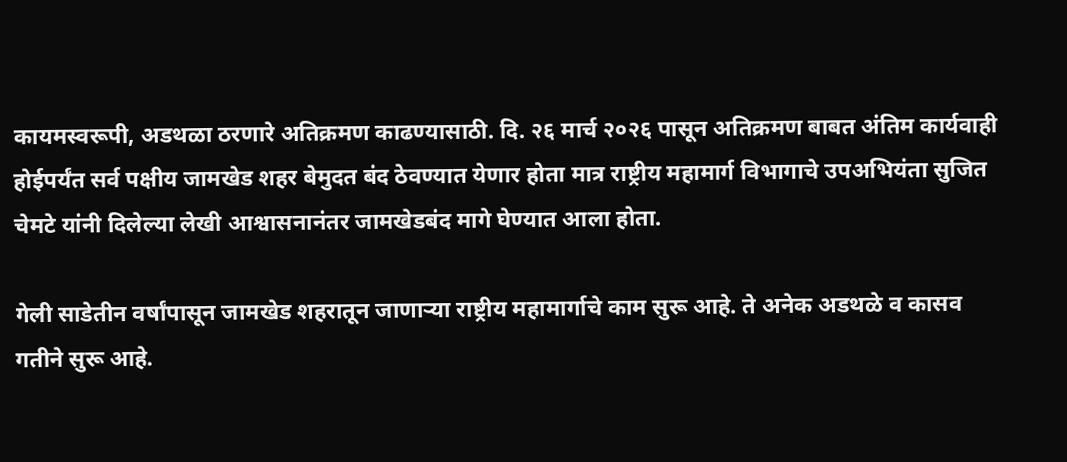कायमस्वरूपी, अडथळा ठरणारे अतिक्रमण काढण्यासाठी. दि. २६ मार्च २०२६ पासून अतिक्रमण बाबत अंतिम कार्यवाही होईपर्यंत सर्व पक्षीय जामखेड शहर बेमुदत बंद ठेवण्यात येणार होता मात्र राष्ट्रीय महामार्ग विभागाचे उपअभियंता सुजित चेमटे यांनी दिलेल्या लेखी आश्वासनानंतर जामखेडबंद मागे घेण्यात आला होता.

गेली साडेतीन वर्षांपासून जामखेड शहरातून जाणाऱ्या राष्ट्रीय महामार्गाचे काम सुरू आहे. ते अनेक अडथळे व कासव गतीने सुरू आहे.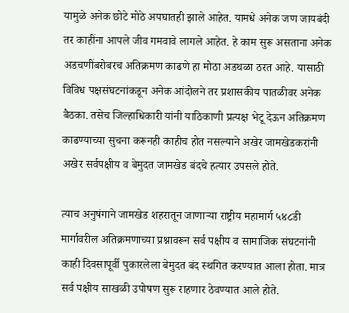यामुळे अनेक छोटे मोठे अपघातही झाले आहेत. यामधे अनेक जण जायबंदी तर काहींना आपले जीव गमवावे लागले आहेत. हे काम सुरू असताना अनेक अडचणींबरोबरच अतिक्रमण काढणे हा मोठा अडथळा ठरत आहे. यासाठी विविध पक्षसंघटनांकडून अनेक आंदोलने तर प्रशासकीय पातळीवर अनेक बैठका. तसेच जिल्हाधिकारी यांनी याठिकाणी प्रत्यक्ष भेटू देऊन अतिक्रमण काढण्याच्या सुचना करूनही काहीच होत नसल्याने अखेर जामखेडकरांनी अखेर सर्वपक्षीय व बेमुदत जामखेड बंदचे हत्यार उपसले होते.

त्याच अनुषंगाने जामखेड शहरातून जाणाऱ्या राष्ट्रीय महामार्ग ५४८डी मार्गावरील अतिक्रमणाच्या प्रश्नावरून सर्व पक्षीय व सामाजिक संघटनांनी काही दिवसापूर्वी पुकारलेला बेमुदत बंद स्थगित करण्यात आला होता. मात्र सर्व पक्षीय साखळी उपोषण सुरू राहणार ठेवण्यात आले होते.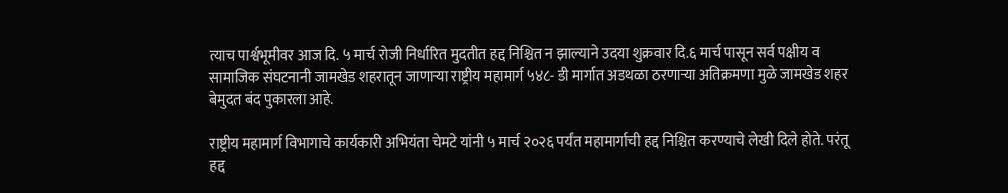त्याच पार्श्वभूमीवर आज दि. ५ मार्च रोजी निर्धारित मुदतीत हद्द निश्चित न झाल्याने उदया शुक्रवार दि.६ मार्च पासून सर्व पक्षीय व सामाजिक संघटनानी जामखेड शहरातून जाणाऱ्या राष्ट्रीय महामार्ग ५४८- डी मार्गात अडथळा ठरणाऱ्या अतिक्रमणा मुळे जामखेड शहर बेमुदत बंद पुकारला आहे.

राष्ट्रीय महामार्ग विभागाचे कार्यकारी अभियंता चेमटे यांनी ५ मार्च २०२६ पर्यंत महामार्गाची हद्द निश्चित करण्याचे लेखी दिले होते. परंतू हद्द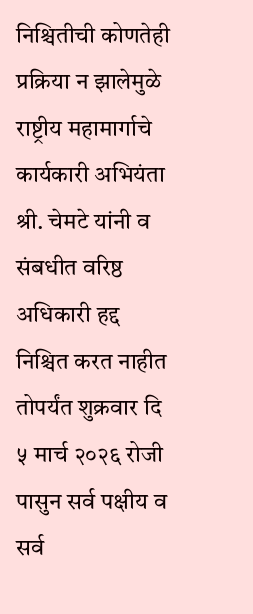निश्चितीची कोणतेही प्रक्रिया न झालेमुळे राष्ट्रीय महामार्गाचे कार्यकारी अभियंता श्री. चेमटे यांनी व संबधीत वरिष्ठ अधिकारी हद्द निश्चित करत नाहीत तोपर्यंत शुक्रवार दि ५ मार्च २०२६ रोजी पासुन सर्व पक्षीय व सर्व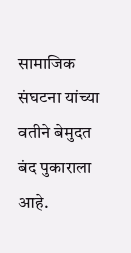सामाजिक संघटना यांच्या वतीने बेमुदत बंद पुकाराला आहे.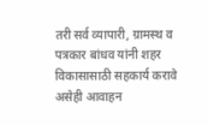तरी सर्व व्यापारी, ग्रामस्थ व पत्रकार बांधव यांनी शहर विकासासाठी सहकार्य करावे असेही आवाहन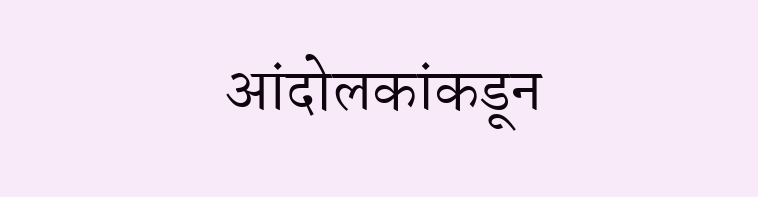आंदोलकांकडून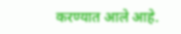करण्यात आले आहे.